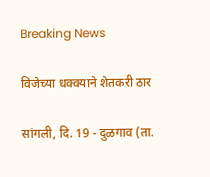Breaking News

विजेच्या धक्क्याने शेतकरी ठार

सांगली, दि. 19 - दुळगाव (ता.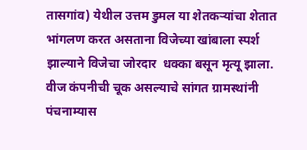तासगांव) येथील उत्तम डुमल या शेतकर्‍यांचा शेतात भांगलण करत असताना विजेच्या खांबाला स्पर्श झाल्याने विजेचा जोरदार  धक्का बसून मृत्यू झाला. वीज कंपनीची चूक असल्याचे सांगत ग्रामस्थांनी पंचनाम्यास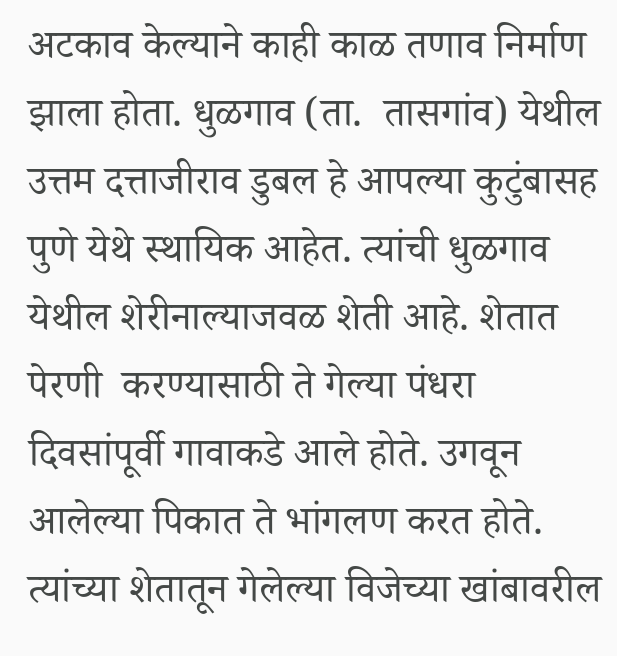अटकाव केल्याने काही काळ तणाव निर्माण झाला होता. धुळगाव (ता.  तासगांव) येथील उत्तम दत्ताजीराव डुबल हे आपल्या कुटुंबासह पुणे येथे स्थायिक आहेत. त्यांची धुळगाव येथील शेरीनाल्याजवळ शेती आहे. शेतात पेरणी  करण्यासाठी ते गेल्या पंधरा दिवसांपूर्वी गावाकडे आले होते. उगवून आलेल्या पिकात ते भांगलण करत होते. त्यांच्या शेतातून गेलेल्या विजेच्या खांबावरील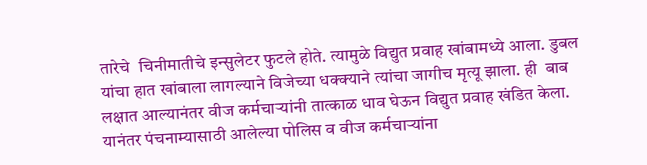तारेचे  चिनीमातीचे इन्सुलेटर फुटले होते. त्यामुळे विद्युत प्रवाह खांबामध्ये आला. डुबल यांचा हात खांबाला लागल्याने विजेच्या धक्क्याने त्यांचा जागीच मृत्यू झाला. ही  बाब लक्षात आल्यानंतर वीज कर्मचार्‍यांनी तात्काळ धाव घेऊन विद्युत प्रवाह खंडित केला. यानंतर पंचनाम्यासाठी आलेल्या पोलिस व वीज कर्मचार्‍यांना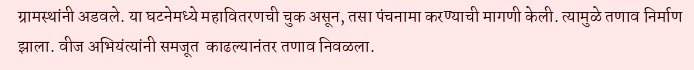ग्रामस्थांनी अडवले. या घटनेमध्ये महावितरणची चुक असून, तसा पंचनामा करण्याची मागणी केली. त्यामुळे तणाव निर्माण झाला. वीज अभियंत्यांनी समजूत  काढल्यानंतर तणाव निवळला.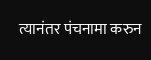त्यानंतर पंचनामा करुन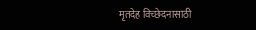मृतदेह विच्छेदनासाठी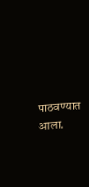पाठवण्यात आला.